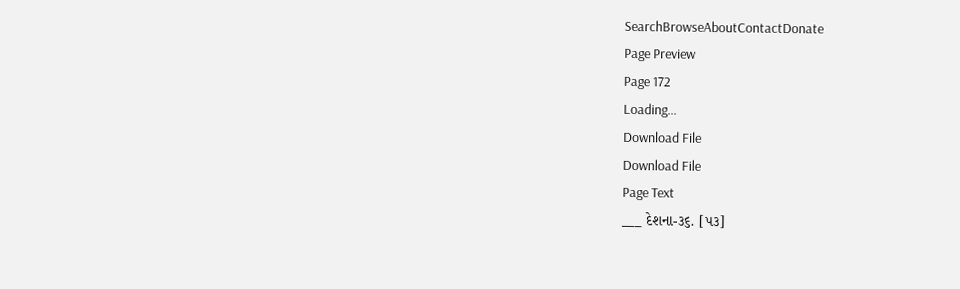SearchBrowseAboutContactDonate
Page Preview
Page 172
Loading...
Download File
Download File
Page Text
___ દેશના-૩૬. [૫૩]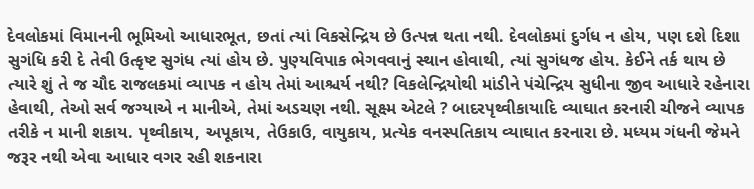દેવલોકમાં વિમાનની ભૂમિઓ આધારભૂત, છતાં ત્યાં વિકસેન્દ્રિય છે ઉત્પન્ન થતા નથી. દેવલોકમાં દુર્ગધ ન હોય, પણ દશે દિશા સુગંધિ કરી દે તેવી ઉત્કૃષ્ટ સુગંધ ત્યાં હોય છે. પુણ્યવિપાક ભેગવવાનું સ્થાન હોવાથી, ત્યાં સુગંધજ હોય. કેઈને તર્ક થાય છે ત્યારે શું તે જ ચૌદ રાજલકમાં વ્યાપક ન હોય તેમાં આશ્ચર્ય નથી? વિકલેન્દ્રિયોથી માંડીને પંચેન્દ્રિય સુધીના જીવ આધારે રહેનારા હેવાથી, તેઓ સર્વ જગ્યાએ ન માનીએ, તેમાં અડચણ નથી. સૂક્ષ્મ એટલે ? બાદરપૃથ્વીકાયાદિ વ્યાઘાત કરનારી ચીજને વ્યાપક તરીકે ન માની શકાય. પૃથ્વીકાય, અપૂકાય, તેઉકાઉ, વાયુકાય, પ્રત્યેક વનસ્પતિકાય વ્યાઘાત કરનારા છે. મધ્યમ ગંધની જેમને જરૂર નથી એવા આધાર વગર રહી શકનારા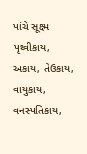પાંચે સૂક્ષ્મ પૃથ્વીકાય, અકાય, તેઉકાય, વાયુકાય, વનસ્પતિકાય,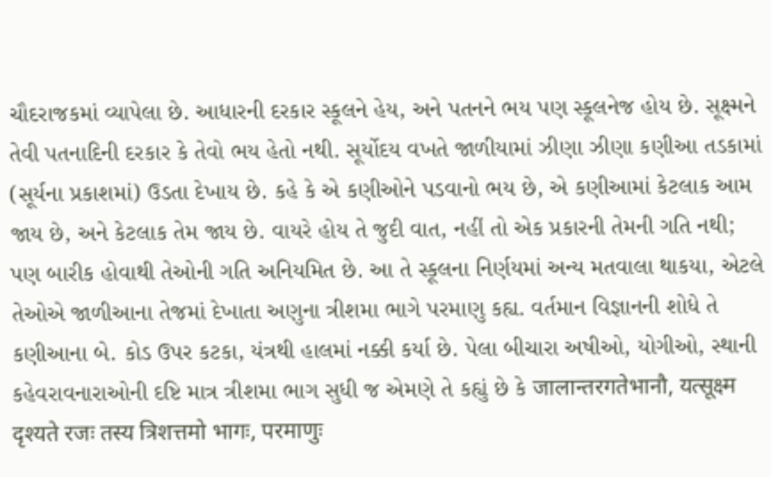ચૌદરાજકમાં વ્યાપેલા છે. આધારની દરકાર સ્કૂલને હેય, અને પતનને ભય પણ સ્કૂલનેજ હોય છે. સૂક્ષ્મને તેવી પતનાદિની દરકાર કે તેવો ભય હેતો નથી. સૂર્યોદય વખતે જાળીયામાં ઝીણા ઝીણા કણીઆ તડકામાં (સૂર્યના પ્રકાશમાં) ઉડતા દેખાય છે. કહે કે એ કણીઓને પડવાનો ભય છે, એ કણીઆમાં કેટલાક આમ જાય છે, અને કેટલાક તેમ જાય છે. વાયરે હોય તે જુદી વાત, નહીં તો એક પ્રકારની તેમની ગતિ નથી; પણ બારીક હોવાથી તેઓની ગતિ અનિયમિત છે. આ તે સ્કૂલના નિર્ણયમાં અન્ય મતવાલા થાકયા, એટલે તેઓએ જાળીઆના તેજમાં દેખાતા અણુના ત્રીશમા ભાગે પરમાણુ કહ્ય. વર્તમાન વિજ્ઞાનની શોધે તે કણીઆના બે. કોડ ઉપર કટકા, યંત્રથી હાલમાં નક્કી કર્યા છે. પેલા બીચારા અષીઓ, યોગીઓ, સ્થાની કહેવરાવનારાઓની દષ્ટિ માત્ર ત્રીશમા ભાગ સુધી જ એમણે તે કહ્યું છે કે जालान्तरगतेभानौ, यत्सूक्ष्म दृश्यते रजः तस्य त्रिशत्तमो भागः, परमाणुः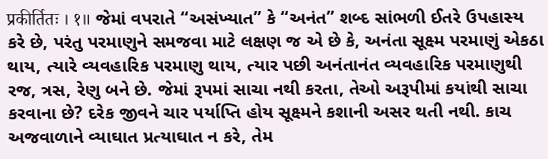प्रकीर्तितः । १॥ જેમાં વપરાતે “અસંખ્યાત” કે “અનંત” શબ્દ સાંભળી ઈતરે ઉપહાસ્ય કરે છે, પરંતુ પરમાણુને સમજવા માટે લક્ષણ જ એ છે કે, અનંતા સૂક્ષ્મ પરમાણું એકઠા થાય, ત્યારે વ્યવહારિક પરમાણુ થાય, ત્યાર પછી અનંતાનંત વ્યવહારિક પરમાણુથી રજ, ત્રસ, રેણુ બને છે. જેમાં રૂપમાં સાચા નથી કરતા, તેઓ અરૂપીમાં કયાંથી સાચા કરવાના છે? દરેક જીવને ચાર પર્યાપ્તિ હોય સૂક્ષ્મને કશાની અસર થતી નથી. કાચ અજવાળાને વ્યાઘાત પ્રત્યાઘાત ન કરે, તેમ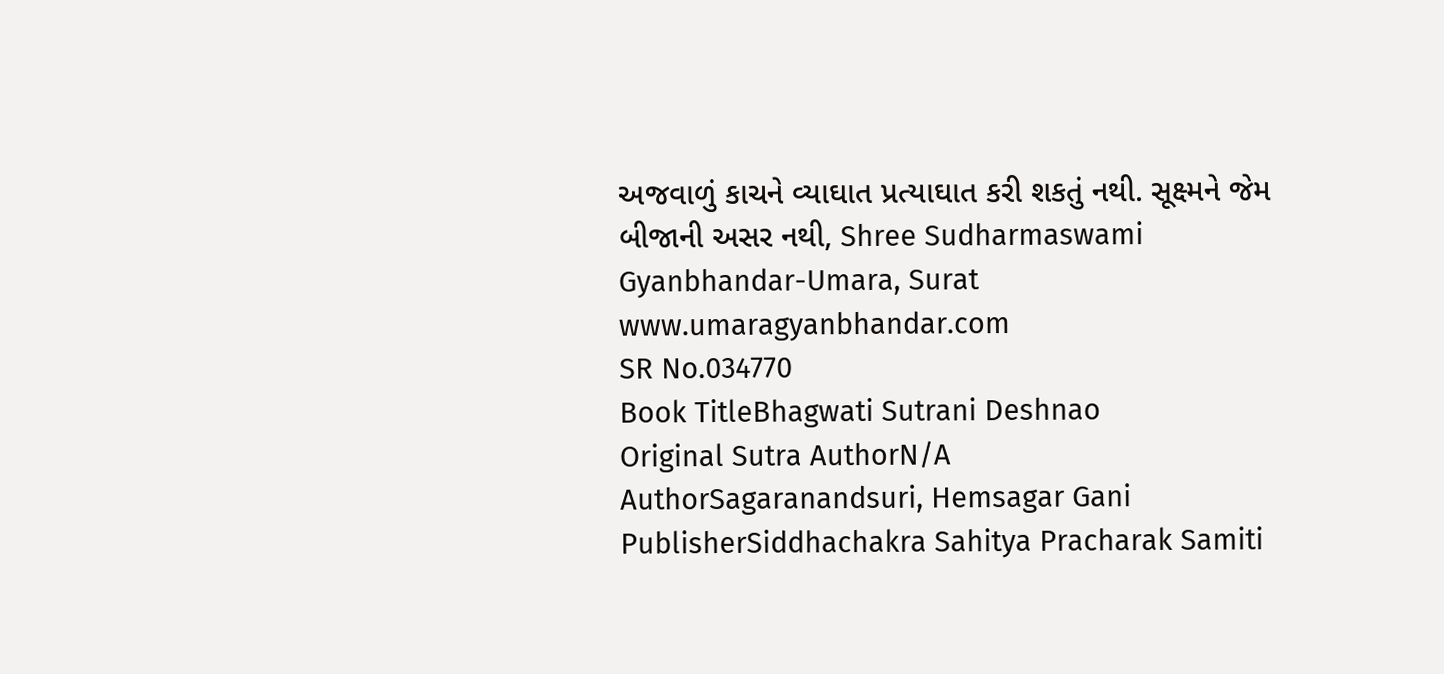અજવાળું કાચને વ્યાઘાત પ્રત્યાઘાત કરી શકતું નથી. સૂક્ષ્મને જેમ બીજાની અસર નથી, Shree Sudharmaswami Gyanbhandar-Umara, Surat www.umaragyanbhandar.com
SR No.034770
Book TitleBhagwati Sutrani Deshnao
Original Sutra AuthorN/A
AuthorSagaranandsuri, Hemsagar Gani
PublisherSiddhachakra Sahitya Pracharak Samiti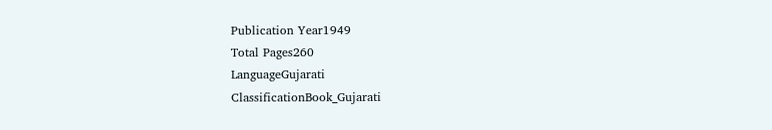Publication Year1949
Total Pages260
LanguageGujarati
ClassificationBook_Gujarati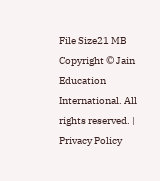File Size21 MB
Copyright © Jain Education International. All rights reserved. | Privacy Policy